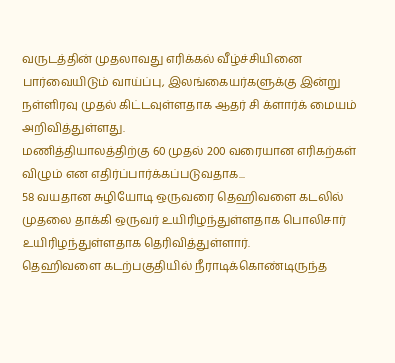வருடத்தின் முதலாவது எரிக்கல் வீழ்ச்சியினை பார்வையிடும் வாய்ப்பு, இலங்கையர்களுக்கு இன்று நள்ளிரவு முதல் கிட்டவுள்ளதாக ஆதர் சி க்ளார்க் மையம் அறிவித்துள்ளது.
மணித்தியாலத்திற்கு 60 முதல் 200 வரையான எரிகற்கள் விழும் என எதிர்ப்பார்க்கப்படுவதாக...
58 வயதான சுழியோடி ஒருவரை தெஹிவளை கடலில் முதலை தாக்கி ஒருவர் உயிரிழந்துள்ளதாக பொலிசார் உயிரிழந்துள்ளதாக தெரிவித்துள்ளார்.
தெஹிவளை கடற்பகுதியில் நீராடிக்கொண்டிருந்த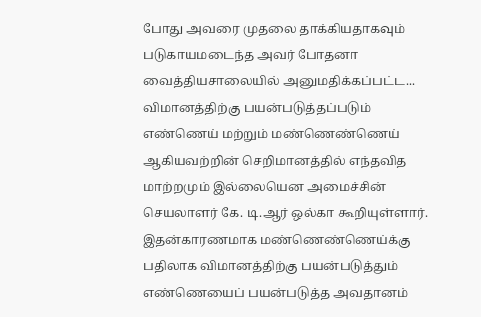போது அவரை முதலை தாக்கியதாகவும் படுகாயமடைந்த அவர் போதனா வைத்தியசாலையில் அனுமதிக்கப்பட்ட...
விமானத்திற்கு பயன்படுத்தப்படும் எண்ணெய் மற்றும் மண்ணெண்ணெய் ஆகியவற்றின் செறிமானத்தில் எந்தவித மாற்றமும் இல்லையென அமைச்சின் செயலாளர் கே. டி.ஆர் ஒல்கா கூறியுள்ளார்.
இதன்காரணமாக மண்ணெண்ணெய்க்கு பதிலாக விமானத்திற்கு பயன்படுத்தும் எண்ணெயைப் பயன்படுத்த அவதானம்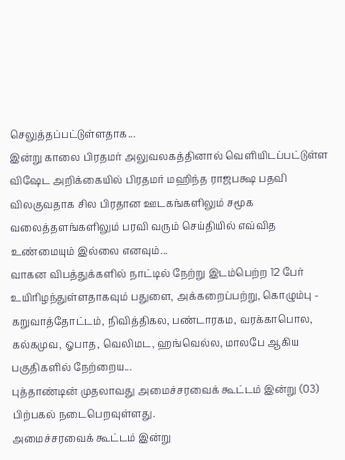செலுத்தப்பட்டுள்ளதாக...
இன்று காலை பிரதமர் அலுவலகத்தினால் வெளியிடப்பட்டுள்ள விஷேட அறிக்கையில் பிரதமர் மஹிந்த ராஜபக்ஷ பதவி விலகுவதாக சில பிரதான ஊடகங்களிலும் சமூக வலைத்தளங்களிலும் பரவி வரும் செய்தியில் எவ்வித உண்மையும் இல்லை எனவும்...
வாகன விபத்துக்களில் நாட்டில் நேற்று இடம்பெற்ற 12 பேர் உயிரிழந்துள்ளதாகவும் பதுளை, அக்கறைப்பற்று, கொழும்பு - கறுவாத்தோட்டம், நிவித்திகல, பண்டாரகம, வரக்காபொல, கல்கமுவ, ஓபாத, வெலிமட, ஹங்வெல்ல, மாலபே ஆகிய பகுதிகளில் நேற்றைய...
புத்தாண்டின் முதலாவது அமைச்சரவைக் கூட்டம் இன்று (03) பிற்பகல் நடைபெறவுள்ளது.
அமைச்சரவைக் கூட்டம் இன்று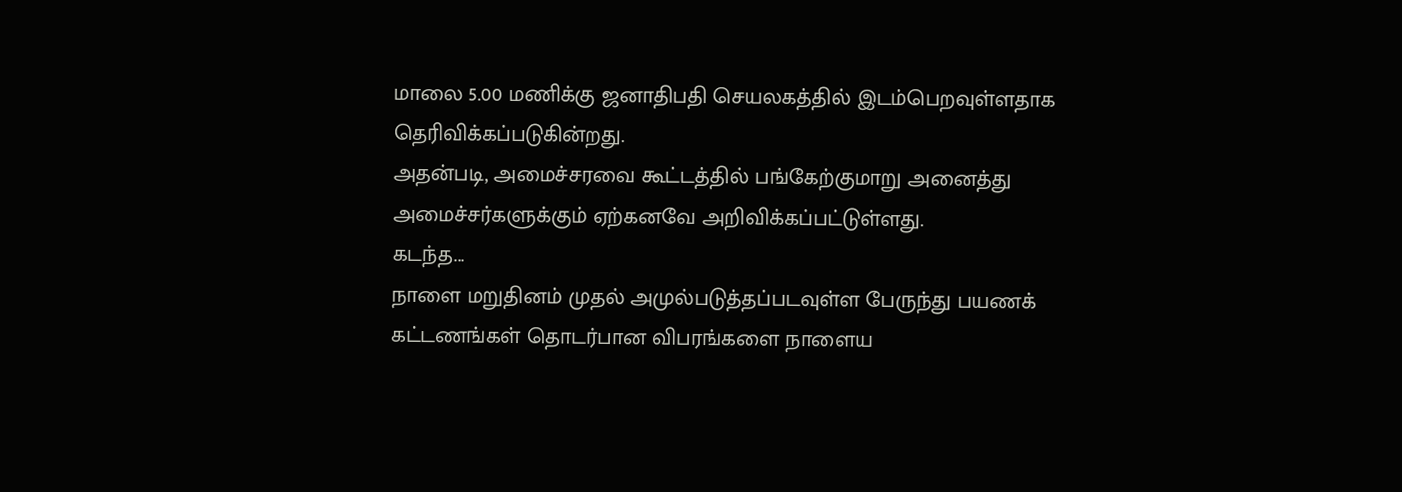மாலை 5.00 மணிக்கு ஜனாதிபதி செயலகத்தில் இடம்பெறவுள்ளதாக தெரிவிக்கப்படுகின்றது.
அதன்படி, அமைச்சரவை கூட்டத்தில் பங்கேற்குமாறு அனைத்து அமைச்சர்களுக்கும் ஏற்கனவே அறிவிக்கப்பட்டுள்ளது.
கடந்த...
நாளை மறுதினம் முதல் அமுல்படுத்தப்படவுள்ள பேருந்து பயணக் கட்டணங்கள் தொடர்பான விபரங்களை நாளைய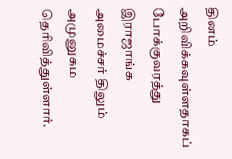தினம் அறிவிக்கவுள்ளதாகப் போக்குவரத்து இராஜாங்க அமைச்சர் திலும் அமுனுகம தெரிவித்துள்ளார்.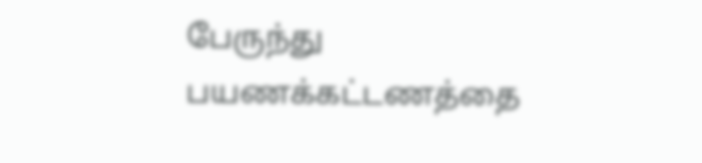பேருந்து பயணக்கட்டணத்தை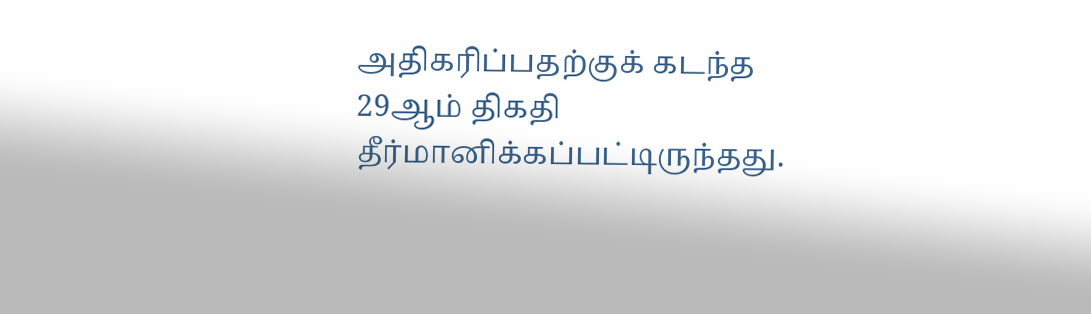அதிகரிப்பதற்குக் கடந்த 29ஆம் திகதி தீர்மானிக்கப்பட்டிருந்தது.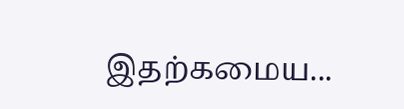இதற்கமைய...